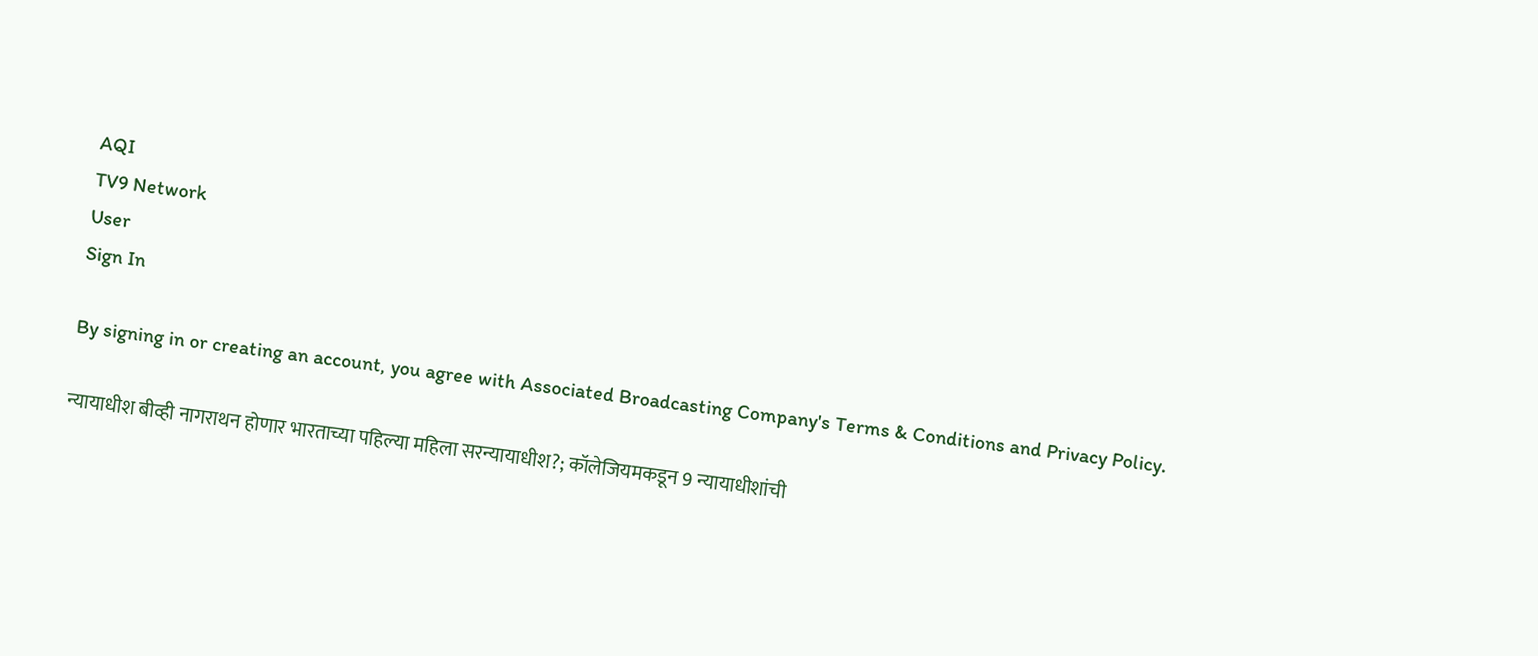AQI
TV9 Network
User
Sign In

By signing in or creating an account, you agree with Associated Broadcasting Company's Terms & Conditions and Privacy Policy.

न्यायाधीश बीव्ही नागराथन होणार भारताच्या पहिल्या महिला सरन्यायाधीश?; कॉलेजियमकडून 9 न्यायाधीशांची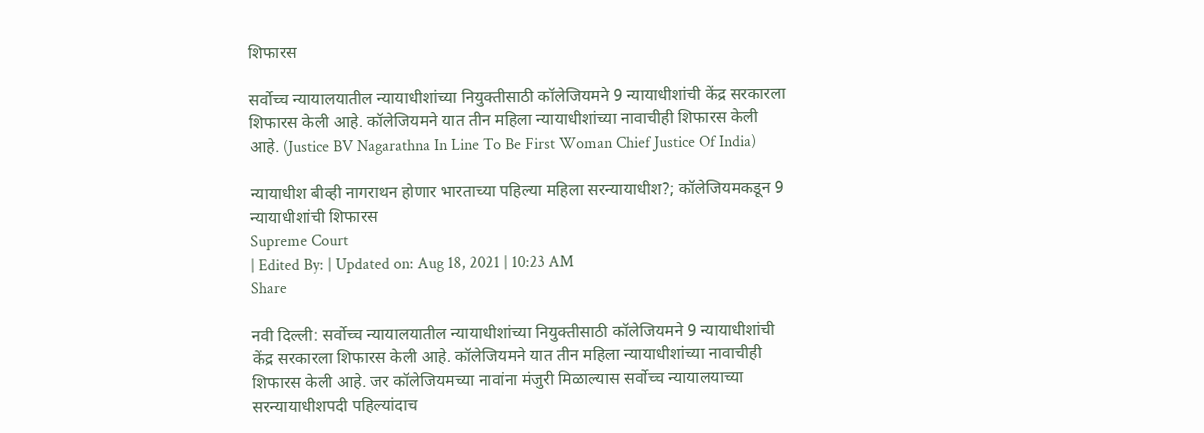शिफारस

सर्वोच्च न्यायालयातील न्यायाधीशांच्या नियुक्तीसाठी कॉलेजियमने 9 न्यायाधीशांची केंद्र सरकारला शिफारस केली आहे. कॉलेजियमने यात तीन महिला न्यायाधीशांच्या नावाचीही शिफारस केली आहे. (Justice BV Nagarathna In Line To Be First Woman Chief Justice Of India)

न्यायाधीश बीव्ही नागराथन होणार भारताच्या पहिल्या महिला सरन्यायाधीश?; कॉलेजियमकडून 9 न्यायाधीशांची शिफारस
Supreme Court
| Edited By: | Updated on: Aug 18, 2021 | 10:23 AM
Share

नवी दिल्ली: सर्वोच्च न्यायालयातील न्यायाधीशांच्या नियुक्तीसाठी कॉलेजियमने 9 न्यायाधीशांची केंद्र सरकारला शिफारस केली आहे. कॉलेजियमने यात तीन महिला न्यायाधीशांच्या नावाचीही शिफारस केली आहे. जर कॉलेजियमच्या नावांना मंजुरी मिळाल्यास सर्वोच्च न्यायालयाच्या सरन्यायाधीशपदी पहिल्यांदाच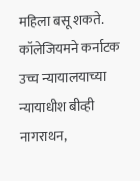महिला बसू शकते. कॉलेजियमने कर्नाटक उच्च न्यायालयाच्या न्यायाधीश बीव्ही नागराथन,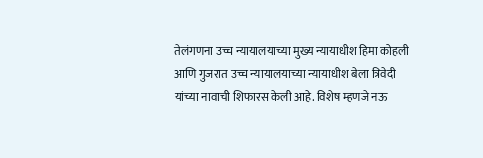तेलंगणना उच्च न्यायालयाच्या मुख्य न्यायाधीश हिमा कोहली आणि गुजरात उच्च न्यायालयाच्या न्यायाधीश बेला त्रिवेदी यांच्या नावाची शिफारस केली आहे. विशेष म्हणजे नऊ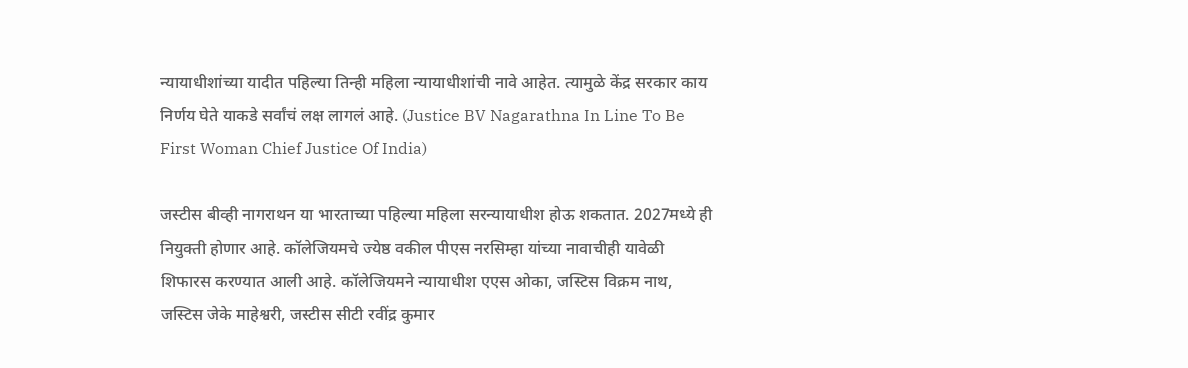न्यायाधीशांच्या यादीत पहिल्या तिन्ही महिला न्यायाधीशांची नावे आहेत. त्यामुळे केंद्र सरकार काय निर्णय घेते याकडे सर्वांचं लक्ष लागलं आहे. (Justice BV Nagarathna In Line To Be First Woman Chief Justice Of India)

जस्टीस बीव्ही नागराथन या भारताच्या पहिल्या महिला सरन्यायाधीश होऊ शकतात. 2027मध्ये ही नियुक्ती होणार आहे. कॉलेजियमचे ज्येष्ठ वकील पीएस नरसिम्हा यांच्या नावाचीही यावेळी शिफारस करण्यात आली आहे. कॉलेजियमने न्यायाधीश एएस ओका, जस्टिस विक्रम नाथ, जस्टिस जेके माहेश्वरी, जस्टीस सीटी रवींद्र कुमार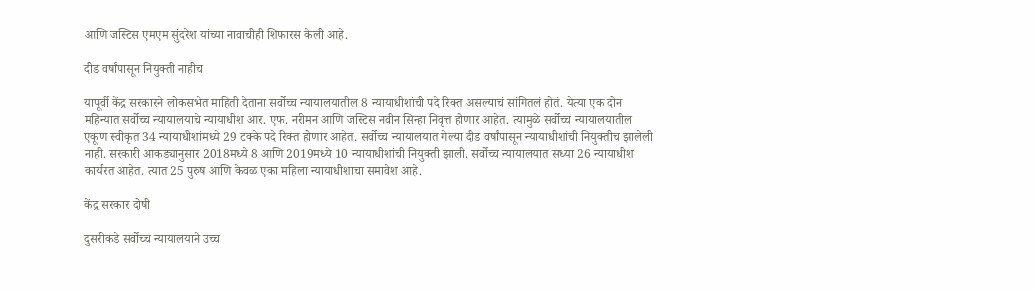आणि जस्टिस एमएम सुंदरेश यांच्या नावाचीही शिफारस केली आहे.

दीड वर्षांपासून नियुक्ती नाहीच

यापूर्वी केंद्र सरकारने लोकसभेत माहिती देताना सर्वोच्च न्यायालयातील 8 न्यायाधीशांची पदे रिक्त असल्याचं सांगितलं होतं. येत्या एक दोन महिन्यात सर्वोच्च न्यायालयाचे न्यायाधीश आर. एफ. नरीमन आणि जस्टिस नवीन सिन्हा निवृत्त होणार आहेत. त्यामुळे सर्वोच्च न्यायालयातील एकूण स्वीकृत 34 न्यायाधीशांमध्ये 29 टक्के पदे रिक्त होणार आहेत. सर्वोच्च न्यायालयात गेल्या दीड वर्षांपासून न्यायाधीशांची नियुक्तीच झालेली नाही. सरकारी आकड्यानुसार 2018मध्ये 8 आणि 2019मध्ये 10 न्यायाधीशांची नियुक्ती झाली. सर्वोच्च न्यायालयात सध्या 26 न्यायाधीश कार्यरत आहेत. त्यात 25 पुरुष आणि केवळ एका महिला न्यायाधीशाचा समावेश आहे.

केंद्र सरकार दोषी

दुसरीकडे सर्वोच्च न्यायालयाने उच्च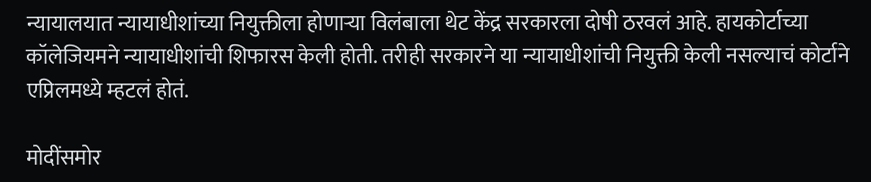न्यायालयात न्यायाधीशांच्या नियुक्तीला होणाऱ्या विलंबाला थेट केंद्र सरकारला दोषी ठरवलं आहे. हायकोर्टाच्या कॉलेजियमने न्यायाधीशांची शिफारस केली होती. तरीही सरकारने या न्यायाधीशांची नियुक्ती केली नसल्याचं कोर्टाने एप्रिलमध्ये म्हटलं होतं.

मोदींसमोर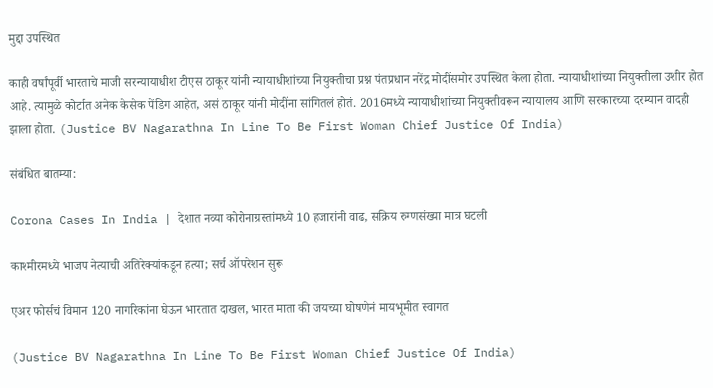मुद्दा उपस्थित

काही वर्षांपूर्वी भारताचे माजी सरन्यायाधीश टीएस ठाकूर यांनी न्यायाधीशांच्या नियुक्तीचा प्रश्न पंतप्रधान नरेंद्र मोदींसमोर उपस्थित केला होता. न्यायाधीशांच्या नियुक्तीला उशीर होत आहे. त्यामुळे कोर्टात अनेक केसेक पेंडिग आहेत, असं ठाकूर यांनी मोदींना सांगितलं होतं. 2016मध्ये न्यायाधीशांच्या नियुक्तीवरून न्यायालय आणि सरकारच्या दरम्यान वादही झाला होता. (Justice BV Nagarathna In Line To Be First Woman Chief Justice Of India)

संबंधित बातम्या:

Corona Cases In India | देशात नव्या कोरोनाग्रस्तांमध्ये 10 हजारांनी वाढ, सक्रिय रुग्णसंख्या मात्र घटली

काश्मीरमध्ये भाजप नेत्याची अतिरेक्यांकडून हत्या; सर्च ऑपरेशन सुरू

एअर फोर्सचं विमान 120 नागरिकांना घेऊन भारतात दाखल, भारत माता की जयच्या घोषणेनं मायभूमीत स्वागत

(Justice BV Nagarathna In Line To Be First Woman Chief Justice Of India)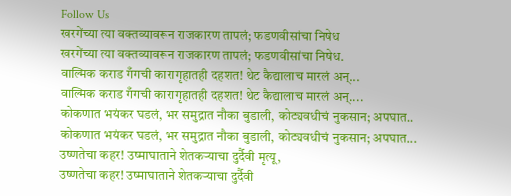Follow Us
खरगेंच्या त्या वक्तव्यावरून राजकारण तापलं; फडणवीसांचा निषेध
खरगेंच्या त्या वक्तव्यावरून राजकारण तापलं; फडणवीसांचा निषेध.
वाल्मिक कराड गँगची कारागृहातही दहशत! थेट कैद्यालाच मारलं अन्...
वाल्मिक कराड गँगची कारागृहातही दहशत! थेट कैद्यालाच मारलं अन्....
कोकणात भयंकर घडलं, भर समुद्रात नौका बुडाली, कोट्यवधीचं नुकसान; अपघात..
कोकणात भयंकर घडलं, भर समुद्रात नौका बुडाली, कोट्यवधीचं नुकसान; अपघात...
उष्णतेचा कहर! उष्माघाताने शेतकऱ्याचा दुर्दैवी मृत्यू,
उष्णतेचा कहर! उष्माघाताने शेतकऱ्याचा दुर्दैवी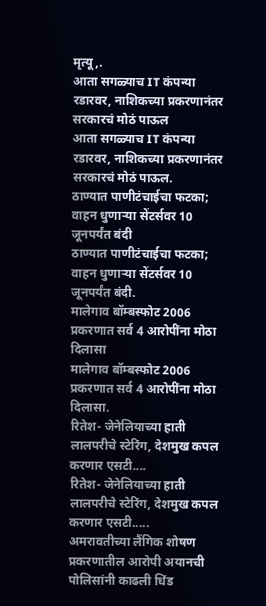मृत्यू,.
आता सगळ्याच IT कंपन्या रडारवर, नाशिकच्या प्रकरणानंतर सरकारचं मोठं पाऊल
आता सगळ्याच IT कंपन्या रडारवर, नाशिकच्या प्रकरणानंतर सरकारचं मोठं पाऊल.
ठाण्यात पाणीटंचाईचा फटका; वाहन धुणाऱ्या सेंटर्सवर 10 जूनपर्यंत बंदी
ठाण्यात पाणीटंचाईचा फटका; वाहन धुणाऱ्या सेंटर्सवर 10 जूनपर्यंत बंदी.
मालेगाव बॉम्बस्फोट 2006 प्रकरणात सर्व 4 आरोपींना मोठा दिलासा
मालेगाव बॉम्बस्फोट 2006 प्रकरणात सर्व 4 आरोपींना मोठा दिलासा.
रितेश- जेनेलियाच्या हाती लालपरीचे स्टेरिंग, देशमुख कपल करणार एसटी....
रितेश- जेनेलियाच्या हाती लालपरीचे स्टेरिंग, देशमुख कपल करणार एसटी.....
अमरावतीच्या लैंगिक शोषण प्रकरणातील आरोपी अयानची पोलिसांनी काढली धिंड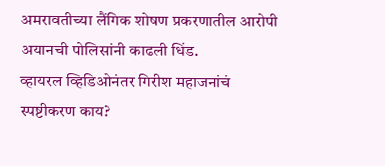अमरावतीच्या लैंगिक शोषण प्रकरणातील आरोपी अयानची पोलिसांनी काढली धिंड.
व्हायरल व्हिडिओनंतर गिरीश महाजनांचं स्पष्टीकरण काय?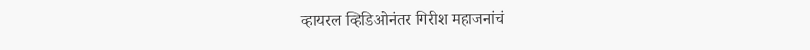व्हायरल व्हिडिओनंतर गिरीश महाजनांचं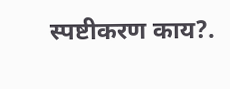स्पष्टीकरण काय?.